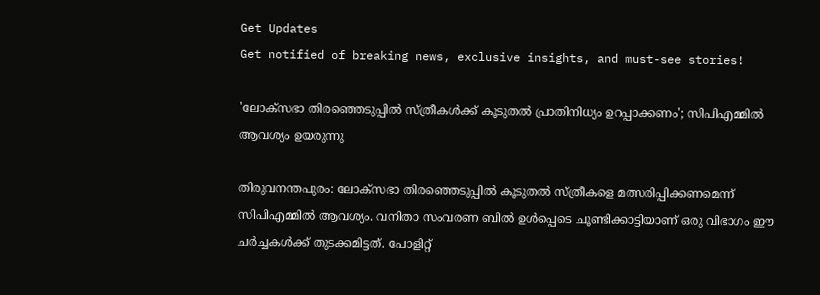Get Updates
Get notified of breaking news, exclusive insights, and must-see stories!

'ലോക്‌സഭാ തിരഞ്ഞെടുപ്പിൽ സ്ത്രീകൾക്ക് കൂടുതൽ പ്രാതിനിധ്യം ഉറപ്പാക്കണം'; സിപിഎമ്മിൽ ആവശ്യം ഉയരുന്നു

തിരുവനന്തപുരം: ലോക്‌സഭാ തിരഞ്ഞെടുപ്പിൽ കൂടുതൽ സ്ത്രീകളെ മത്സരിപ്പിക്കണമെന്ന് സിപിഎമ്മിൽ ആവശ്യം. വനിതാ സംവരണ ബിൽ ഉൾപ്പെടെ ചൂണ്ടിക്കാട്ടിയാണ് ഒരു വിഭാഗം ഈ ചർച്ചകൾക്ക് തുടക്കമിട്ടത്. പോളിറ്റ്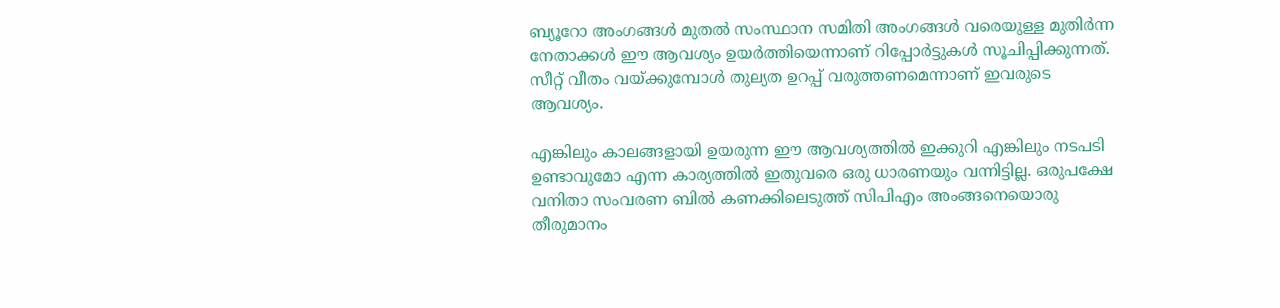ബ്യൂറോ അംഗങ്ങൾ മുതൽ സംസ്ഥാന സമിതി അംഗങ്ങൾ വരെയുള്ള മുതിർന്ന നേതാക്കൾ ഈ ആവശ്യം ഉയർത്തിയെന്നാണ് റിപ്പോർട്ടുകൾ സൂചിപ്പിക്കുന്നത്. സീറ്റ് വീതം വയ്ക്കുമ്പോൾ തുല്യത ഉറപ്പ് വരുത്തണമെന്നാണ് ഇവരുടെ ആവശ്യം.

എങ്കിലും കാലങ്ങളായി ഉയരുന്ന ഈ ആവശ്യത്തിൽ ഇക്കുറി എങ്കിലും നടപടി ഉണ്ടാവുമോ എന്ന കാര്യത്തിൽ ഇതുവരെ ഒരു ധാരണയും വന്നിട്ടില്ല. ഒരുപക്ഷേ വനിതാ സംവരണ ബിൽ കണക്കിലെടുത്ത് സിപിഎം അംങ്ങനെയൊരു തീരുമാനം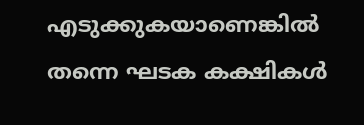എടുക്കുകയാണെങ്കിൽ തന്നെ ഘടക കക്ഷികൾ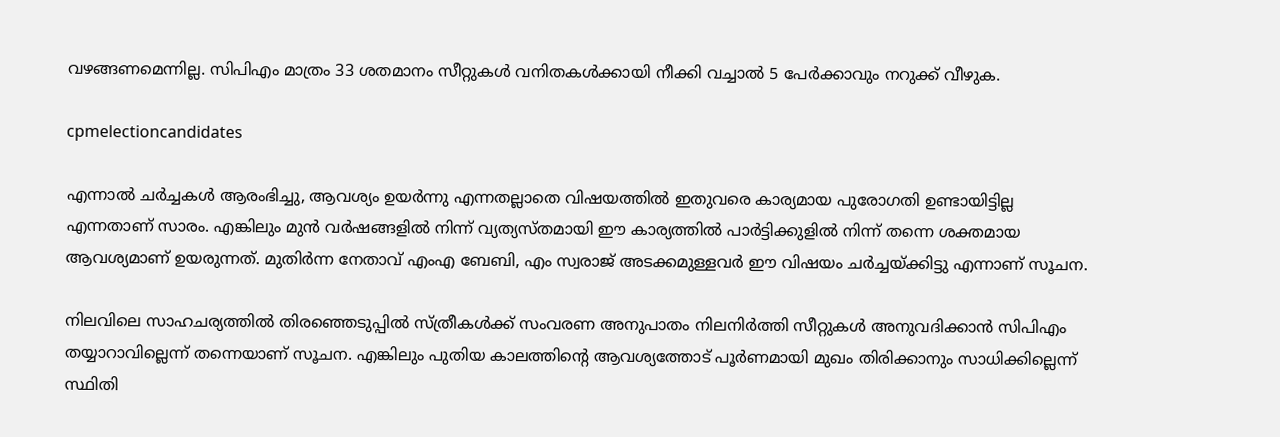വഴങ്ങണമെന്നില്ല. സിപിഎം മാത്രം 33 ശതമാനം സീറ്റുകൾ വനിതകൾക്കായി നീക്കി വച്ചാൽ 5 പേർക്കാവും നറുക്ക് വീഴുക.

cpmelectioncandidates

എന്നാൽ ചർച്ചകൾ ആരംഭിച്ചു, ആവശ്യം ഉയർന്നു എന്നതല്ലാതെ വിഷയത്തിൽ ഇതുവരെ കാര്യമായ പുരോഗതി ഉണ്ടായിട്ടില്ല എന്നതാണ് സാരം. എങ്കിലും മുൻ വർഷങ്ങളിൽ നിന്ന് വ്യത്യസ്‌തമായി ഈ കാര്യത്തിൽ പാർട്ടിക്കുളിൽ നിന്ന് തന്നെ ശക്തമായ ആവശ്യമാണ് ഉയരുന്നത്. മുതിർന്ന നേതാവ് എംഎ ബേബി, എം സ്വരാജ് അടക്കമുള്ളവർ ഈ വിഷയം ചർച്ചയ്ക്കിട്ടു എന്നാണ് സൂചന.

നിലവിലെ സാഹചര്യത്തിൽ തിരഞ്ഞെടുപ്പിൽ സ്ത്രീകൾക്ക് സംവരണ അനുപാതം നിലനിർത്തി സീറ്റുകൾ അനുവദിക്കാൻ സിപിഎം തയ്യാറാവില്ലെന്ന് തന്നെയാണ് സൂചന. എങ്കിലും പുതിയ കാലത്തിന്റെ ആവശ്യത്തോട് പൂർണമായി മുഖം തിരിക്കാനും സാധിക്കില്ലെന്ന് സ്ഥിതി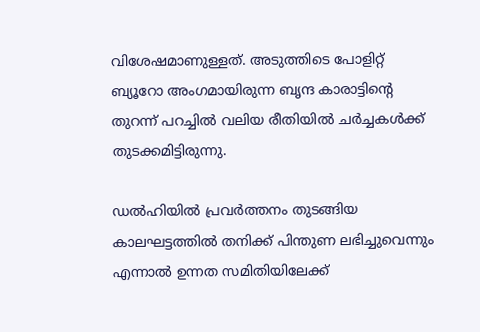വിശേഷമാണുള്ളത്. അടുത്തിടെ പോളിറ്റ് ബ്യൂറോ അംഗമായിരുന്ന ബൃന്ദ കാരാട്ടിന്റെ തുറന്ന് പറച്ചിൽ വലിയ രീതിയിൽ ചർച്ചകൾക്ക് തുടക്കമിട്ടിരുന്നു.

ഡൽഹിയിൽ പ്രവര്‍ത്തനം തുടങ്ങിയ കാലഘട്ടത്തിൽ തനിക്ക് പിന്തുണ ലഭിച്ചുവെന്നും എന്നാൽ ഉന്നത സമിതിയിലേക്ക്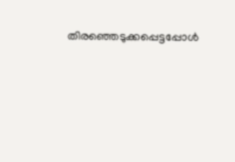തിരഞ്ഞെടുക്കപ്പെട്ടപ്പോൾ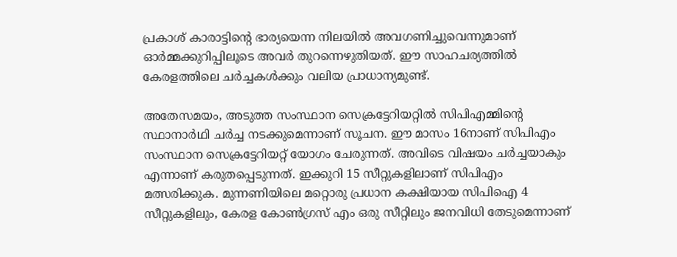പ്രകാശ് കാരാട്ടിന്റെ ഭാര്യയെന്ന നിലയിൽ അവഗണിച്ചുവെന്നുമാണ് ഓര്‍മ്മക്കുറിപ്പിലൂടെ അവർ തുറന്നെഴുതിയത്. ഈ സാഹചര്യത്തിൽ കേരളത്തിലെ ചർച്ചകൾക്കും വലിയ പ്രാധാന്യമുണ്ട്.

അതേസമയം, അടുത്ത സംസ്ഥാന സെക്രട്ടേറിയറ്റിൽ സിപിഎമ്മിന്റെ സ്ഥാനാർഥി ചർച്ച നടക്കുമെന്നാണ് സൂചന. ഈ മാസം 16നാണ് സിപിഎം സംസ്ഥാന സെക്രട്ടേറിയറ്റ് യോഗം ചേരുന്നത്. അവിടെ വിഷയം ചർച്ചയാകും എന്നാണ് കരുതപ്പെടുന്നത്. ഇക്കുറി 15 സീറ്റുകളിലാണ് സിപിഎം മത്സരിക്കുക. മുന്നണിയിലെ മറ്റൊരു പ്രധാന കക്ഷിയായ സിപിഐ 4 സീറ്റുകളിലും, കേരള കോൺഗ്രസ് എം ഒരു സീറ്റിലും ജനവിധി തേടുമെന്നാണ്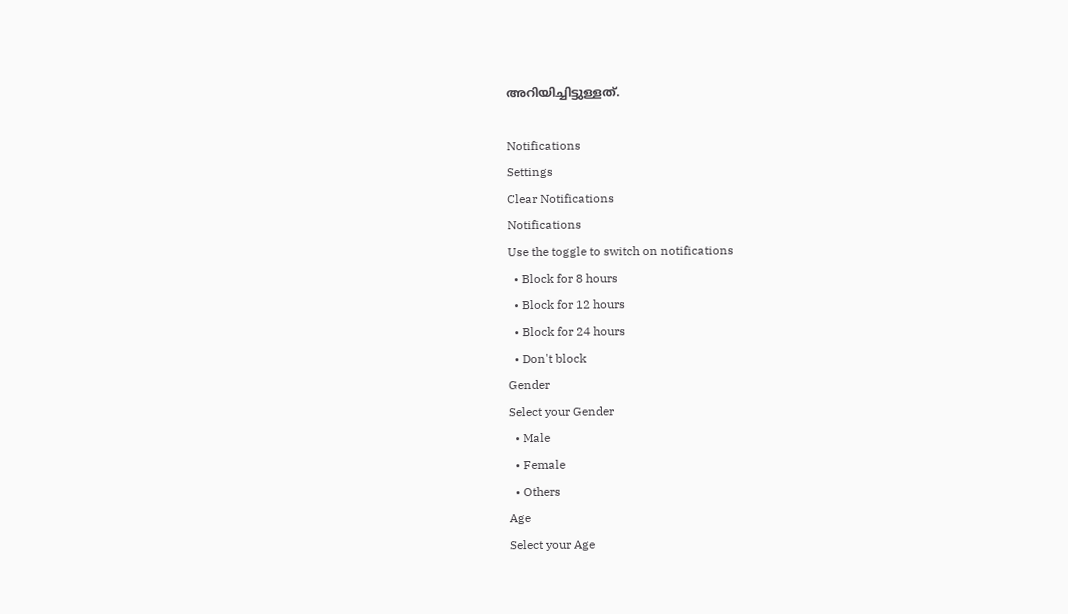അറിയിച്ചിട്ടുള്ളത്.

Notifications
Settings
Clear Notifications
Notifications
Use the toggle to switch on notifications
  • Block for 8 hours
  • Block for 12 hours
  • Block for 24 hours
  • Don't block
Gender
Select your Gender
  • Male
  • Female
  • Others
Age
Select your Age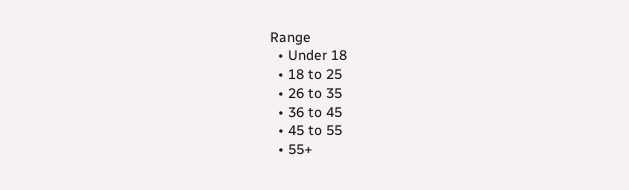Range
  • Under 18
  • 18 to 25
  • 26 to 35
  • 36 to 45
  • 45 to 55
  • 55+